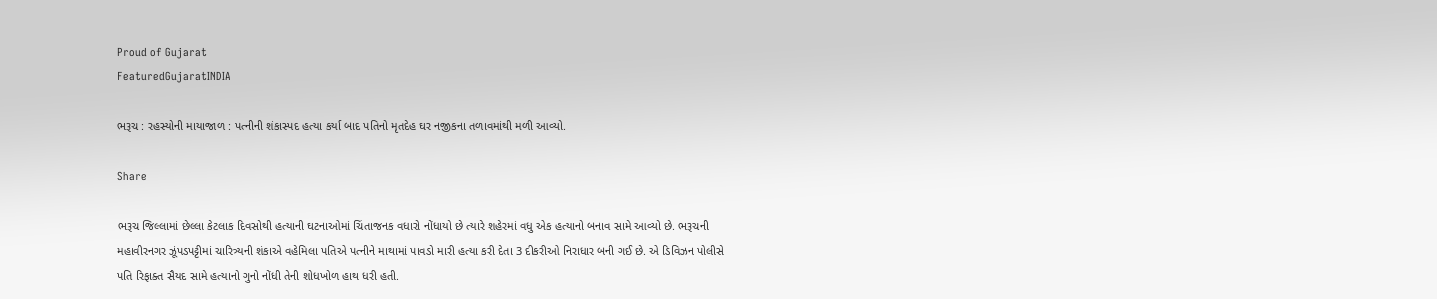Proud of Gujarat
FeaturedGujaratINDIA

ભરૂચ : રહસ્યોની માયાજાળ : પત્નીની શંકાસ્પદ હત્યા કર્યા બાદ પતિનો મૃતદેહ ઘર નજીકના તળાવમાંથી મળી આવ્યો.

Share

ભરૂચ જિલ્લામાં છેલ્લા કેટલાક દિવસોથી હત્યાની ઘટનાઓમાં ચિંતાજનક વધારો નોંધાયો છે ત્યારે શહેરમાં વધુ એક હત્યાનો બનાવ સામે આવ્યો છે. ભરૂચની મહાવીરનગર ઝૂંપડપટ્ટીમાં ચારિત્ર્યની શંકાએ વહેમિલા પતિએ પત્નીને માથામાં પાવડો મારી હત્યા કરી દેતા 3 દીકરીઓ નિરાધાર બની ગઈ છે. એ ડિવિઝન પોલીસે પતિ રિફાક્ત સૈયદ સામે હત્યાનો ગુનો નોંધી તેની શોધખોળ હાથ ધરી હતી.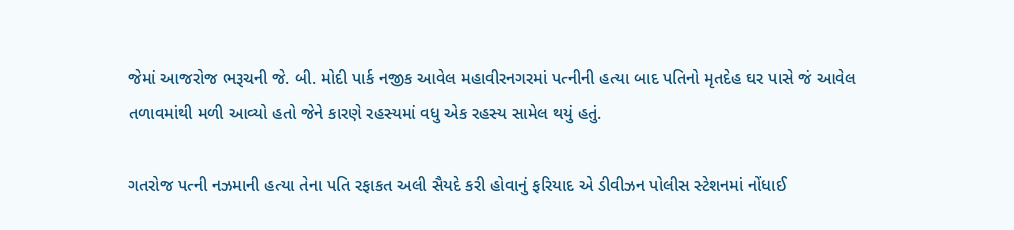જેમાં આજરોજ ભરૂચની જે. બી. મોદી પાર્ક નજીક આવેલ મહાવીરનગરમાં પત્નીની હત્યા બાદ પતિનો મૃતદેહ ઘર પાસે જં આવેલ તળાવમાંથી મળી આવ્યો હતો જેને કારણે રહસ્યમાં વધુ એક રહસ્ય સામેલ થયું હતું.

ગતરોજ પત્ની નઝમાની હત્યા તેના પતિ રફાકત અલી સૈયદે કરી હોવાનું ફરિયાદ એ ડીવીઝન પોલીસ સ્ટેશનમાં નોંધાઈ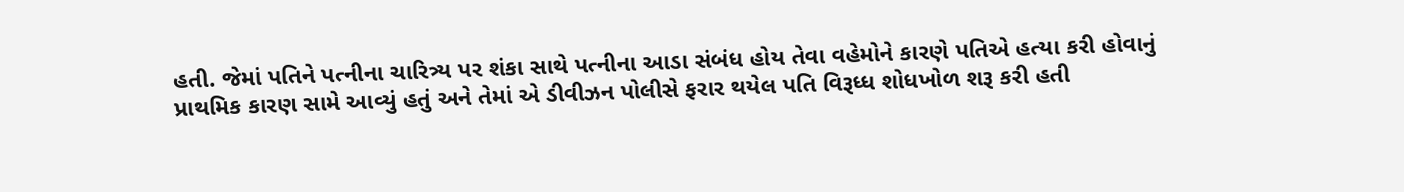હતી. જેમાં પતિને પત્નીના ચારિત્ર્ય પર શંકા સાથે પત્નીના આડા સંબંધ હોય તેવા વહેમોને કારણે પતિએ હત્યા કરી હોવાનું પ્રાથમિક કારણ સામે આવ્યું હતું અને તેમાં એ ડીવીઝન પોલીસે ફરાર થયેલ પતિ વિરૂધ્ધ શોધખોળ શરૂ કરી હતી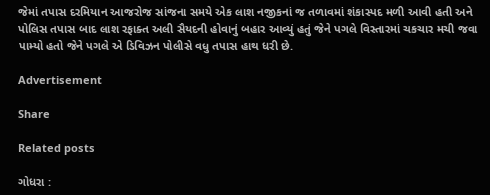જેમાં તપાસ દરમિયાન આજરોજ સાંજના સમયે એક લાશ નજીકનાં જ તળાવમાં શંકાસ્પદ મળી આવી હતી અને પોલિસ તપાસ બાદ લાશ રફાક્ત અલી સૈયદની હોવાનું બહાર આવ્યું હતું જેને પગલે વિસ્તારમાં ચકચાર મચી જવા પામ્યો હતો જેને પગલે એ ડિવિઝન પોલીસે વધુ તપાસ હાથ ધરી છે.

Advertisement

Share

Related posts

ગોધરા :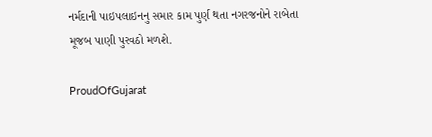નર્મદાની પાઇપલાઇનનુ સમાર કામ પુર્ણ થતા નગરજનોને રાબેતા મૂજબ પાણી પુરવઠો મળશે.

ProudOfGujarat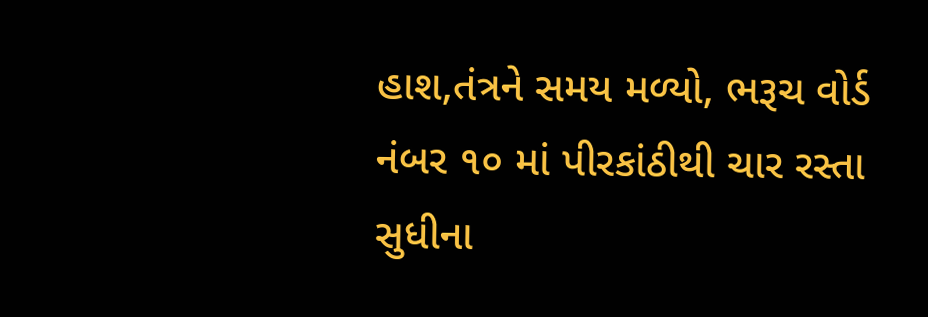હાશ,તંત્રને સમય મળ્યો, ભરૂચ વોર્ડ નંબર ૧૦ માં પીરકાંઠીથી ચાર રસ્તા સુધીના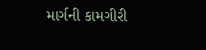માર્ગની કામગીરી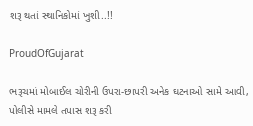શરૂ થતાં સ્થાનિકોમાં ખુશી..!!

ProudOfGujarat

ભરૂચમાં મોબાઈલ ચોરીની ઉપરા-છાપરી અનેક ઘટનાઓ સામે આવી, પોલીસે મામલે તપાસ શરૂ કરી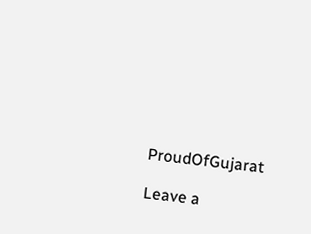ProudOfGujarat

Leave a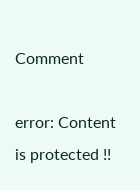Comment

error: Content is protected !!